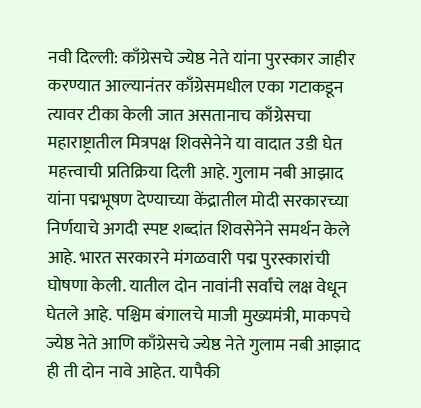नवी दिल्ली: काँग्रेसचे ज्येष्ठ नेते यांना पुरस्कार जाहीर करण्यात आल्यानंतर काँग्रेसमधील एका गटाकडून त्यावर टीका केली जात असतानाच काँग्रेसचा महाराष्ट्रातील मित्रपक्ष शिवसेनेने या वादात उडी घेत महत्त्वाची प्रतिक्रिया दिली आहे. गुलाम नबी आझाद यांना पद्मभूषण देण्याच्या केंद्रातील मोदी सरकारच्या निर्णयाचे अगदी स्पष्ट शब्दांत शिवसेनेने समर्थन केले आहे. भारत सरकारने मंगळवारी पद्म पुरस्कारांची घोषणा केली. यातील दोन नावांनी सर्वांचे लक्ष वेधून घेतले आहे. पश्चिम बंगालचे माजी मुख्यमंत्री, माकपचे ज्येष्ठ नेते आणि काँग्रेसचे ज्येष्ठ नेते गुलाम नबी आझाद ही ती दोन नावे आहेत. यापैकी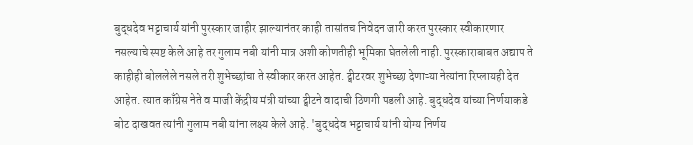बुद्धदेव भट्टाचार्य यांनी पुरस्कार जाहीर झाल्यानंतर काही तासांतच निवेदन जारी करत पुरस्कार स्वीकारणार नसल्याचे स्पष्ट केले आहे तर गुलाम नबी यांनी मात्र अशी कोणतीही भूमिका घेतलेली नाही. पुरस्काराबाबत अद्याप ते काहीही बोललेले नसले तरी शुभेच्छांचा ते स्वीकार करत आहेत. ट्वीटरवर शुभेच्छा देणाऱ्या नेत्यांना रिप्लायही देत आहेत. त्यात काँग्रेस नेते व माजी केंद्रीय मंत्री यांच्या ट्वीटने वादाची ठिणगी पडली आहे. बुद्धदेव यांच्या निर्णयाकडे बोट दाखवत त्यांनी गुलाम नबी यांना लक्ष्य केले आहे. 'बुद्धदेव भट्टाचार्य यांनी योग्य निर्णय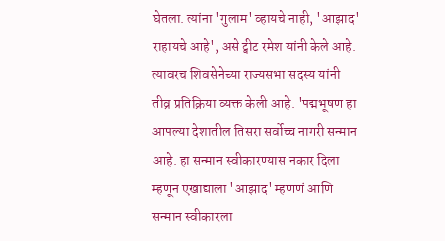घेतला. त्यांना 'गुलाम' व्हायचे नाही, 'आझाद' राहायचे आहे', असे ट्वीट रमेश यांनी केले आहे. त्यावरच शिवसेनेच्या राज्यसभा सदस्य यांनी तीव्र प्रतिक्रिया व्यक्त केली आहे. 'पद्मभूषण हा आपल्या देशातील तिसरा सर्वोच्च नागरी सन्मान आहे. हा सन्मान स्वीकारण्यास नकार दिला म्हणून एखाद्याला 'आझाद' म्हणणं आणि सन्मान स्वीकारला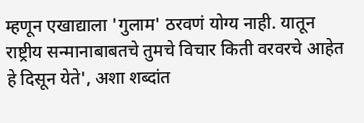म्हणून एखाद्याला 'गुलाम' ठरवणं योग्य नाही. यातून राष्ट्रीय सन्मानाबाबतचे तुमचे विचार किती वरवरचे आहेत हे दिसून येते', अशा शब्दांत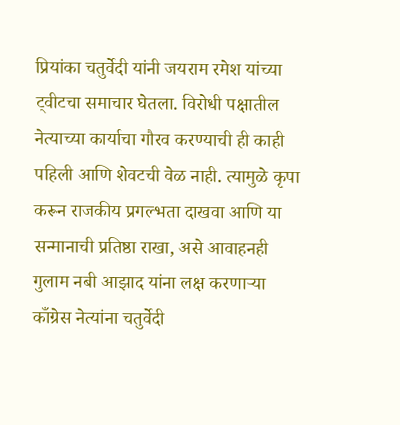प्रियांका चतुर्वेदी यांनी जयराम रमेश यांच्या ट्वीटचा समाचार घेतला. विरोधी पक्षातील नेत्याच्या कार्याचा गौरव करण्याची ही काही पहिली आणि शेवटची वेळ नाही. त्यामुळे कृपा करून राजकीय प्रगल्भता दाखवा आणि या सन्मानाची प्रतिष्ठा राखा, असे आवाहनही गुलाम नबी आझाद यांना लक्ष करणाऱ्या काँग्रेस नेत्यांना चतुर्वेदी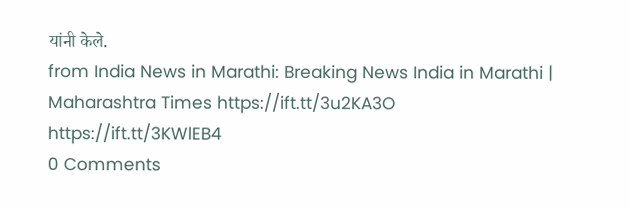यांनी केले.
from India News in Marathi: Breaking News India in Marathi | Maharashtra Times https://ift.tt/3u2KA3O
https://ift.tt/3KWlEB4
0 Comments